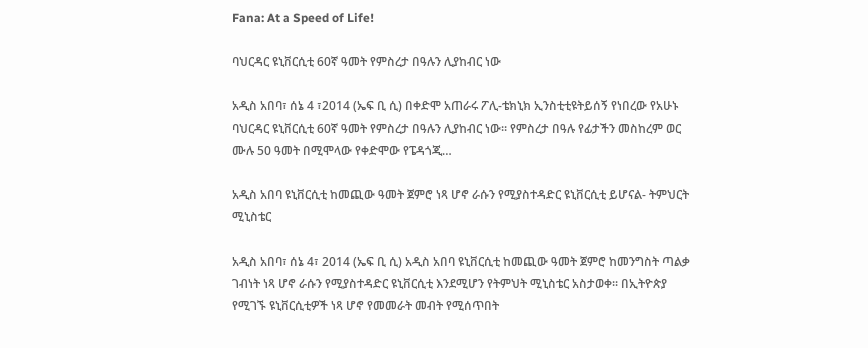Fana: At a Speed of Life!

ባህርዳር ዩኒቨርሲቲ 60ኛ ዓመት የምስረታ በዓሉን ሊያከብር ነው

አዲስ አበባ፣ ሰኔ 4 ፣2014 (ኤፍ ቢ ሲ) በቀድሞ አጠራሩ ፖሊ-ቴክኒክ ኢንስቲቲዩትይሰኝ የነበረው የአሁኑ ባህርዳር ዩኒቨርሲቲ 60ኛ ዓመት የምስረታ በዓሉን ሊያከብር ነው። የምስረታ በዓሉ የፊታችን መስከረም ወር ሙሉ 50 ዓመት በሚሞላው የቀድሞው የፔዳጎጂ…

አዲስ አበባ ዩኒቨርሲቲ ከመጪው ዓመት ጀምሮ ነጻ ሆኖ ራሱን የሚያስተዳድር ዩኒቨርሲቲ ይሆናል- ትምህርት ሚኒስቴር

አዲስ አበባ፣ ሰኔ 4፣ 2014 (ኤፍ ቢ ሲ) አዲስ አበባ ዩኒቨርሲቲ ከመጪው ዓመት ጀምሮ ከመንግስት ጣልቃ ገብነት ነጻ ሆኖ ራሱን የሚያስተዳድር ዩኒቨርሲቲ እንደሚሆን የትምህት ሚኒስቴር አስታወቀ፡፡ በኢትዮጵያ የሚገኙ ዩኒቨርሲቲዎች ነጻ ሆኖ የመመራት መብት የሚሰጥበት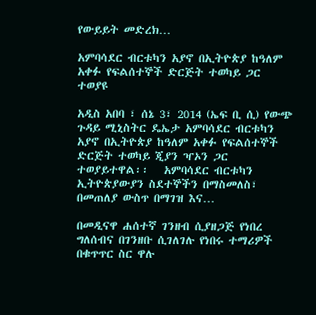የውይይት መድረክ…

አምባሳደር ብርቱካን አያኖ በኢትዮጵያ ከዓለም አቀፉ የፍልሰተኞች ድርጅት ተወካይ ጋር ተወያዩ

አዲስ አበባ ፣ ሰኔ 3፣ 2014 (ኤፍ ቢ ሲ) የውጭ ጉዳይ ሚኒስትር ዴኤታ አምባሳደር ብርቱካን አያኖ በኢትዮጵያ ከዓለም አቀፉ የፍልሰተኞች ድርጅት ተወካይ ጂያን ዣኦን ጋር ተወያይተዋል፡፡   አምባሳደር ብርቱካን ኢትዮጵያውያን ስደተኞችን በማስመለስ፣ በመጠለያ ውስጥ በማገዝ እና…

በመዲናዋ ሐሰተኛ ገንዘብ ሲያዘጋጅ የነበረ ግለሰብና በገንዘቡ ሲገለገሉ የነበሩ ተማሪዎች በቁጥጥር ስር ዋሉ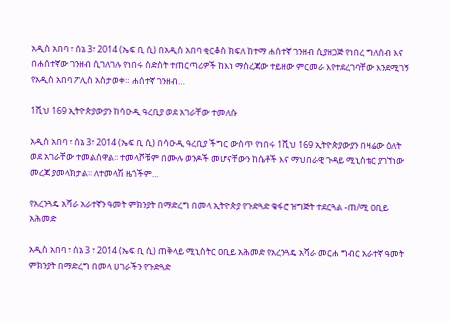አዲስ አበባ ፣ ሰኔ 3፣ 2014 (ኤፍ ቢ ሲ) በአዲስ አበባ ቂርቆስ ክፍለ ከተማ ሐሰተኛ ገንዘብ ሲያዘጋጅ የነበረ ግለሰብ እና በሐሰተኛው ገንዘብ ሲገለገሉ የነበሩ ስድስት ተጠርጣሪዎች ከእነ ማስረጃው ተይዘው ምርመራ እየተደረገባቸው እንደሚገኝ የአዲስ አበባ ፖሊስ አስታወቀ። ሐሰተኛ ገንዘብ…

1ሺህ 169 ኢትዮጵያውያን ከሳዑዲ ዓረቢያ ወደ አገራቸው ተመለሱ

አዲስ አበባ ፣ ሰኔ 3፣ 2014 (ኤፍ ቢ ሲ) በሳዑዲ ዓረቢያ ችግር ውስጥ የነበሩ 1ሺህ 169 ኢትዮጵያውያን በዛሬው ዕለት ወደ አገራቸው ተመልሰዋል፡፡ ተመላሾቹም በሙሉ ወንዶች መሆናቸውን ከሴቶች እና ማህበራዊ ጉዳይ ሚኒስቴር ያገኘነው መረጃ ያመላክታል፡፡ ለተመላሽ ዜጎችም…

የአረንጓዴ አሻራ አራተኛን ዓመት ምክንያት በማድረግ በመላ ኢትዮጵያ የጉድጓድ ቁፋሮ ዝግጅት ተደርጓል -ጠ/ሚ ዐቢይ አሕመድ

አዲስ አበባ ፣ ሰኔ 3 ፣ 2014 (ኤፍ ቢ ሲ) ጠቅላይ ሚኒስትር ዐቢይ አሕመድ የአረንጓዴ አሻራ መርሐ ግብር አራተኛ ዓመት ምክንያት በማድረግ በመላ ሀገራችን የጉድጓድ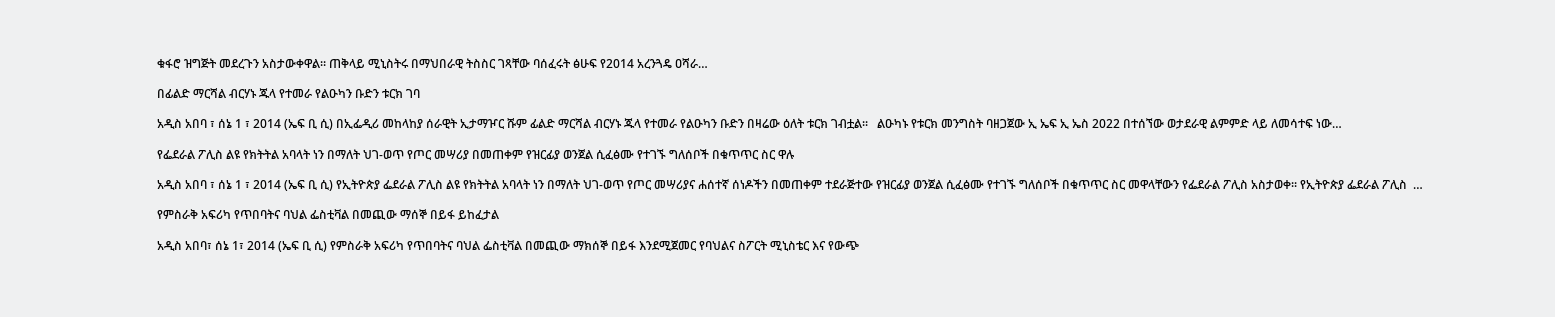ቁፋሮ ዝግጅት መደረጉን አስታውቀዋል። ጠቅላይ ሚኒስትሩ በማህበራዊ ትስስር ገጻቸው ባሰፈሩት ፅሁፍ የ2014 አረንጓዴ ዐሻራ…

በፊልድ ማርሻል ብርሃኑ ጁላ የተመራ የልዑካን ቡድን ቱርክ ገባ

አዲስ አበባ ፣ ሰኔ 1 ፣ 2014 (ኤፍ ቢ ሲ) በኢፌዲሪ መከላከያ ሰራዊት ኢታማዦር ሹም ፊልድ ማርሻል ብርሃኑ ጁላ የተመራ የልዑካን ቡድን በዛሬው ዕለት ቱርክ ገብቷል፡፡   ልዑካኑ የቱርክ መንግስት ባዘጋጀው ኢ ኤፍ ኢ ኤስ 2022 በተሰኘው ወታደራዊ ልምምድ ላይ ለመሳተፍ ነው…

የፌደራል ፖሊስ ልዩ የክትትል አባላት ነን በማለት ህገ-ወጥ የጦር መሣሪያ በመጠቀም የዝርፊያ ወንጀል ሲፈፅሙ የተገኙ ግለሰቦች በቁጥጥር ስር ዋሉ

አዲስ አበባ ፣ ሰኔ 1 ፣ 2014 (ኤፍ ቢ ሲ) የኢትዮጵያ ፌደራል ፖሊስ ልዩ የክትትል አባላት ነን በማለት ህገ-ወጥ የጦር መሣሪያና ሐሰተኛ ሰነዶችን በመጠቀም ተደራጅተው የዝርፊያ ወንጀል ሲፈፅሙ የተገኙ ግለሰቦች በቁጥጥር ስር መዋላቸውን የፌደራል ፖሊስ አስታወቀ፡፡ የኢትዮጵያ ፌደራል ፖሊስ  …

የምስራቅ አፍሪካ የጥበባትና ባህል ፌስቲቫል በመጪው ማሰኞ በይፋ ይከፈታል

አዲስ አበባ፣ ሰኔ 1፣ 2014 (ኤፍ ቢ ሲ) የምስራቅ አፍሪካ የጥበባትና ባህል ፌስቲቫል በመጪው ማክሰኞ በይፋ እንደሚጀመር የባህልና ስፖርት ሚኒስቴር እና የውጭ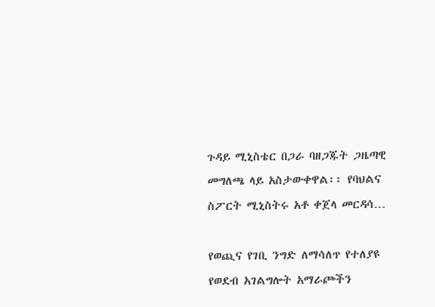ጉዳይ ሚኒስቴር በጋራ ባዘጋጁት ጋዜጣዊ መግለጫ ላይ አስታውቀዋል፡፡ የባህልና ስፖርት ሚኒስትሩ አቶ ቀጀላ መርዳሳ…

የወጪና የገቢ ንግድ ለማሳለጥ የተለያዩ የወደብ አገልግሎት አማራጮችን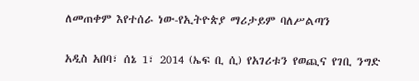ለመጠቀም እየተሰራ ነው-የኢትዮጵያ ማሪታይም ባለሥልጣን

አዲስ አበባ፣ ሰኔ 1፣ 2014 (ኤፍ ቢ ሲ) የአገሪቱን የወጪና የገቢ ንግድ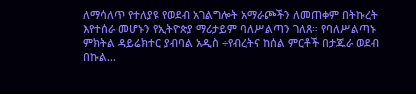ለማሳለጥ የተለያዩ የወደብ አገልግሎት አማራጮችን ለመጠቀም በትኩረት እየተሰራ መሆኑን የኢትዮጵያ ማሪታይም ባለሥልጣን ገለጸ። የባለሥልጣኑ ምክትል ዳይሬክተር ያብባል አዲስ ÷የብረትና ከሰል ምርቶች በታጁራ ወደብ በኩል…